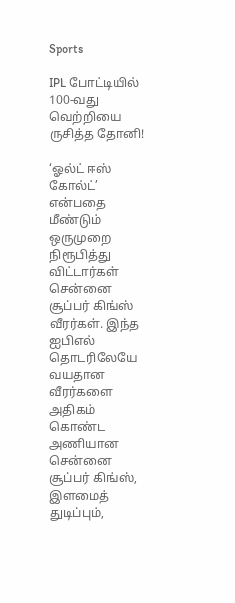Sports

IPL போட்டியில் 100-வது வெற்றியை ருசித்த தோனி!

‘ஓல்ட் ஈஸ் கோல்ட்’ என்பதை மீண்டும் ஒருமுறை நிரூபித்து விட்டார்கள் சென்னை சூப்பர் கிங்ஸ் வீரர்கள். இந்த ஐபிஎல் தொடரிலேயே வயதான வீரர்களை அதிகம் கொண்ட அணியான சென்னை சூப்பர் கிங்ஸ், இளமைத் துடிப்பும்,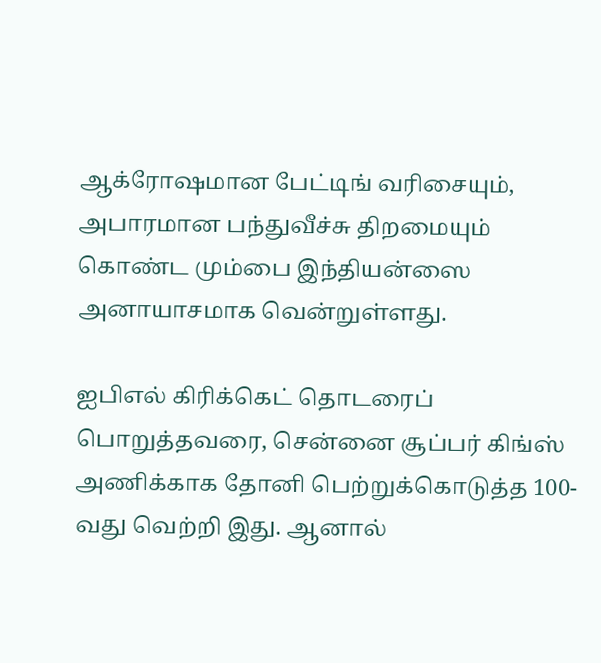ஆக்ரோஷமான பேட்டிங் வரிசையும், அபாரமான பந்துவீச்சு திறமையும் கொண்ட மும்பை இந்தியன்ஸை அனாயாசமாக வென்றுள்ளது.

ஐபிஎல் கிரிக்கெட் தொடரைப் பொறுத்தவரை, சென்னை சூப்பர் கிங்ஸ் அணிக்காக தோனி பெற்றுக்கொடுத்த 100-வது வெற்றி இது. ஆனால்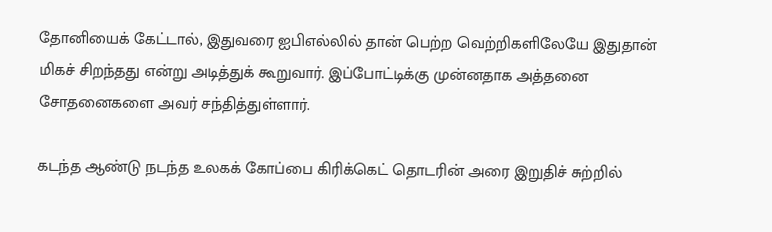தோனியைக் கேட்டால், இதுவரை ஐபிஎல்லில் தான் பெற்ற வெற்றிகளிலேயே இதுதான் மிகச் சிறந்தது என்று அடித்துக் கூறுவார். இப்போட்டிக்கு முன்னதாக அத்தனை சோதனைகளை அவர் சந்தித்துள்ளார்.

கடந்த ஆண்டு நடந்த உலகக் கோப்பை கிரிக்கெட் தொடரின் அரை இறுதிச் சுற்றில்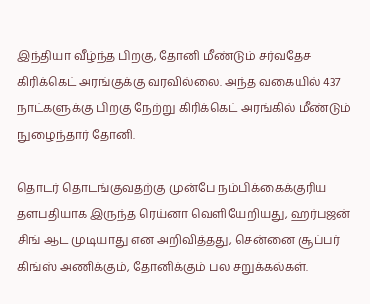இந்தியா வீழ்ந்த பிறகு, தோனி மீண்டும் சர்வதேச கிரிக்கெட் அரங்குக்கு வரவில்லை. அந்த வகையில் 437 நாட்களுக்கு பிறகு நேற்று கிரிக்கெட் அரங்கில் மீண்டும் நுழைந்தார் தோனி.

தொடர் தொடங்குவதற்கு முன்பே நம்பிக்கைக்குரிய தளபதியாக இருந்த ரெய்னா வெளியேறியது, ஹர்பஜன் சிங் ஆட முடியாது என அறிவித்தது, சென்னை சூப்பர் கிங்ஸ் அணிக்கும், தோனிக்கும் பல சறுக்கல்கள்.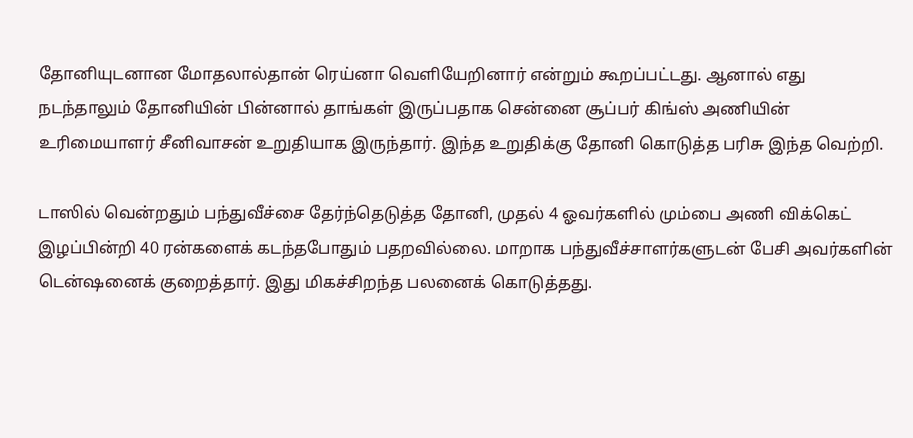தோனியுடனான மோதலால்தான் ரெய்னா வெளியேறினார் என்றும் கூறப்பட்டது. ஆனால் எது நடந்தாலும் தோனியின் பின்னால் தாங்கள் இருப்பதாக சென்னை சூப்பர் கிங்ஸ் அணியின் உரிமையாளர் சீனிவாசன் உறுதியாக இருந்தார். இந்த உறுதிக்கு தோனி கொடுத்த பரிசு இந்த வெற்றி.

டாஸில் வென்றதும் பந்துவீச்சை தேர்ந்தெடுத்த தோனி, முதல் 4 ஓவர்களில் மும்பை அணி விக்கெட் இழப்பின்றி 40 ரன்களைக் கடந்தபோதும் பதறவில்லை. மாறாக பந்துவீச்சாளர்களுடன் பேசி அவர்களின் டென்ஷனைக் குறைத்தார். இது மிகச்சிறந்த பலனைக் கொடுத்தது.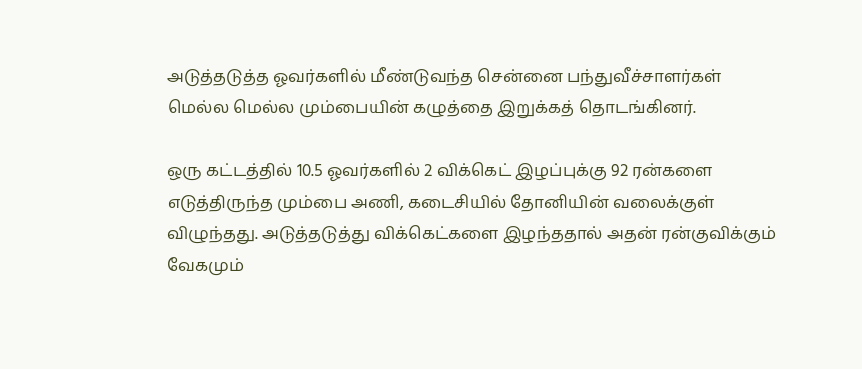அடுத்தடுத்த ஓவர்களில் மீண்டுவந்த சென்னை பந்துவீச்சாளர்கள் மெல்ல மெல்ல மும்பையின் கழுத்தை இறுக்கத் தொடங்கினர்.

ஒரு கட்டத்தில் 10.5 ஓவர்களில் 2 விக்கெட் இழப்புக்கு 92 ரன்களை எடுத்திருந்த மும்பை அணி, கடைசியில் தோனியின் வலைக்குள் விழுந்தது. அடுத்தடுத்து விக்கெட்களை இழந்ததால் அதன் ரன்குவிக்கும் வேகமும்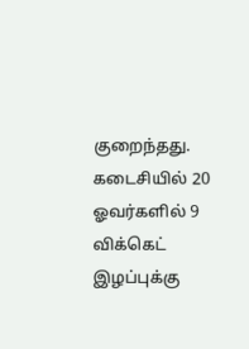குறைந்தது. கடைசியில் 20 ஓவர்களில் 9 விக்கெட் இழப்புக்கு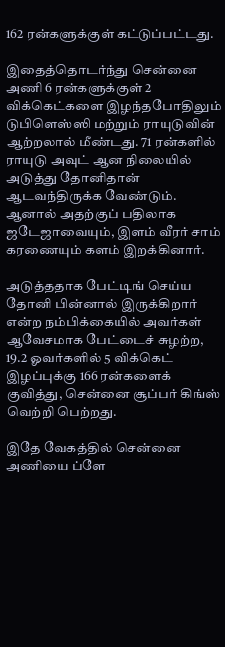162 ரன்களுக்குள் கட்டுப்பட்டது.

இதைத்தொடர்ந்து சென்னை அணி 6 ரன்களுக்குள் 2 விக்கெட்களை இழந்தபோதிலும் டுபிளெஸ்ஸி மற்றும் ராயுடுவின் ஆற்றலால் மீண்டது. 71 ரன்களில் ராயுடு அவுட் ஆன நிலையில் அடுத்து தோனிதான் ஆடவந்திருக்க வேண்டும். ஆனால் அதற்குப் பதிலாக ஜடேஜாவையும், இளம் வீரர் சாம் கரணையும் களம் இறக்கினார்.

அடுத்ததாக பேட்டிங் செய்ய தோனி பின்னால் இருக்கிறார் என்ற நம்பிக்கையில் அவர்கள் ஆவேசமாக பேட்டைச் சுழற்ற, 19.2 ஓவர்களில் 5 விக்கெட் இழப்புக்கு 166 ரன்களைக் குவித்து, சென்னை சூப்பர் கிங்ஸ் வெற்றி பெற்றது.

இதே வேகத்தில் சென்னை அணியை ப்ளே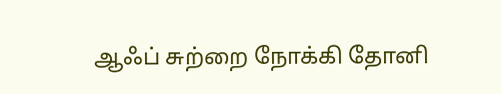ஆஃப் சுற்றை நோக்கி தோனி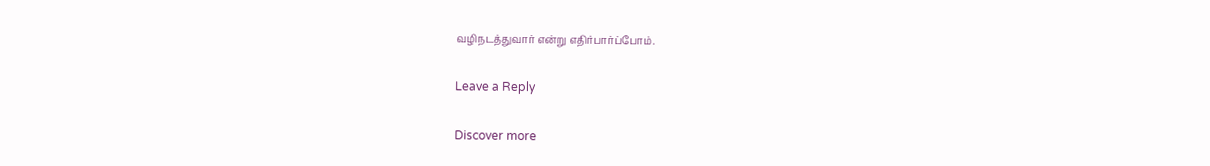வழிநடத்துவார் என்று எதிர்பார்ப்போம்.

Leave a Reply

Discover more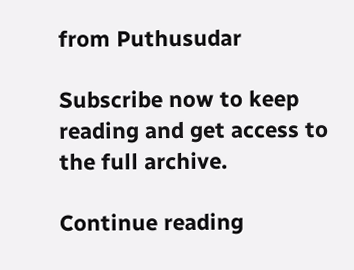from Puthusudar

Subscribe now to keep reading and get access to the full archive.

Continue reading